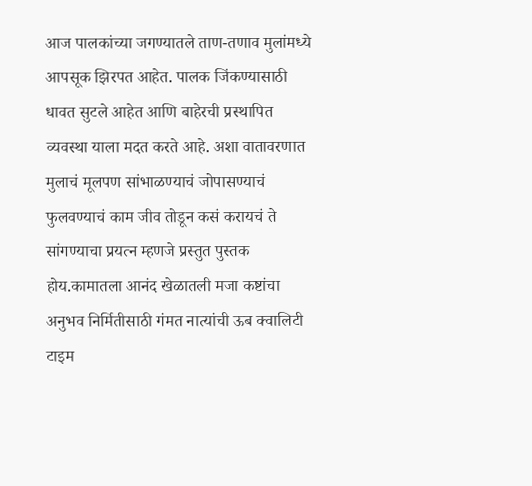आज पालकांच्या जगण्यातले ताण-तणाव मुलांमध्ये आपसूक झिरपत आहेत. पालक जिंकण्यासाठी धावत सुटले आहेत आणि बाहेरची प्रस्थापित व्यवस्था याला मदत करते आहे. अशा वातावरणात मुलाचं मूलपण सांभाळण्याचं जोपासण्याचं फुलवण्याचं काम जीव तोडून कसं करायचं ते सांगण्याचा प्रयत्न म्हणजे प्रस्तुत पुस्तक होय.कामातला आनंद खेळातली मजा कष्टांचा अनुभव निर्मितीसाठी गंमत नात्यांची ऊब क्वालिटी टाइम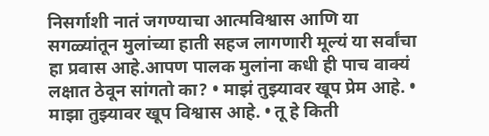निसर्गाशी नातं जगण्याचा आत्मविश्वास आणि या सगळ्यांतून मुलांच्या हाती सहज लागणारी मूल्यं या सर्वांचा हा प्रवास आहे.आपण पालक मुलांना कधी ही पाच वाक्यं लक्षात ठेवून सांगतो का? • माझं तुझ्यावर खूप प्रेम आहे. • माझा तुझ्यावर खूप विश्वास आहे. • तू हे किती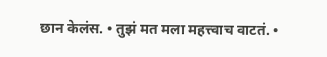छान केलंस. • तुझं मत मला महत्त्वाच वाटतं. •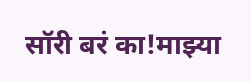सॉरी बरं का!माझ्या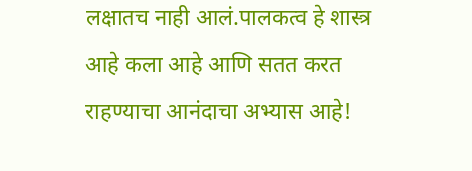लक्षातच नाही आलं.पालकत्व हे शास्त्र आहे कला आहे आणि सतत करत राहण्याचा आनंदाचा अभ्यास आहे!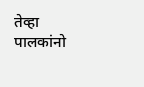तेव्हा पालकांनो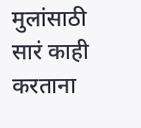मुलांसाठी सारं काही करताना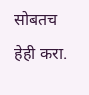सोबतच हेही करा.